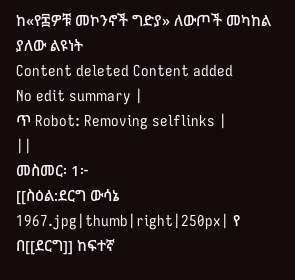ከ«የ፷ዎቹ መኮንኖች ግድያ» ለውጦች መካከል ያለው ልዩነት
Content deleted Content added
No edit summary |
ጥ Robot: Removing selflinks |
||
መስመር፡ 1፦
[[ስዕል:ደርግ ውሳኔ 1967.jpg|thumb|right|250px| የ
በ[[ደርግ]] ከፍተኛ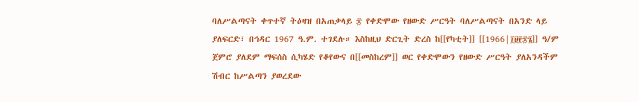ባለሥልጣናት ቀጥተኛ ትዕዛዝ በአጠቃላይ ፷ የቀድሞው የዘውድ ሥርዓት ባለሥልጣናት በአንድ ላይ ያለፍርድ፣ በኅዳር 1967 ዓ.ም. ተገደሉ። እስከዚህ ድርጊት ድረስ ከ[[የካቲት]] [[1966|፲፱፻፷፮]] ዓ/ም ጀምሮ ያለደም ማፍሰስ ሲካሄድ የቆየውና በ[[መስከረም]] ወር የቀድሞውን የዘውድ ሥርዓት ያለአንዳችም ሽብር ከሥልጣን ያወረደው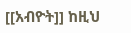[[አብዮት]] ከዚህ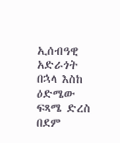ኢሰብዓዊ አድራጎት በኋላ እስከ ዕድሜው ፍጻሜ ድረስ በደም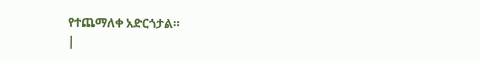የተጨማለቀ አድርጎታል።
|